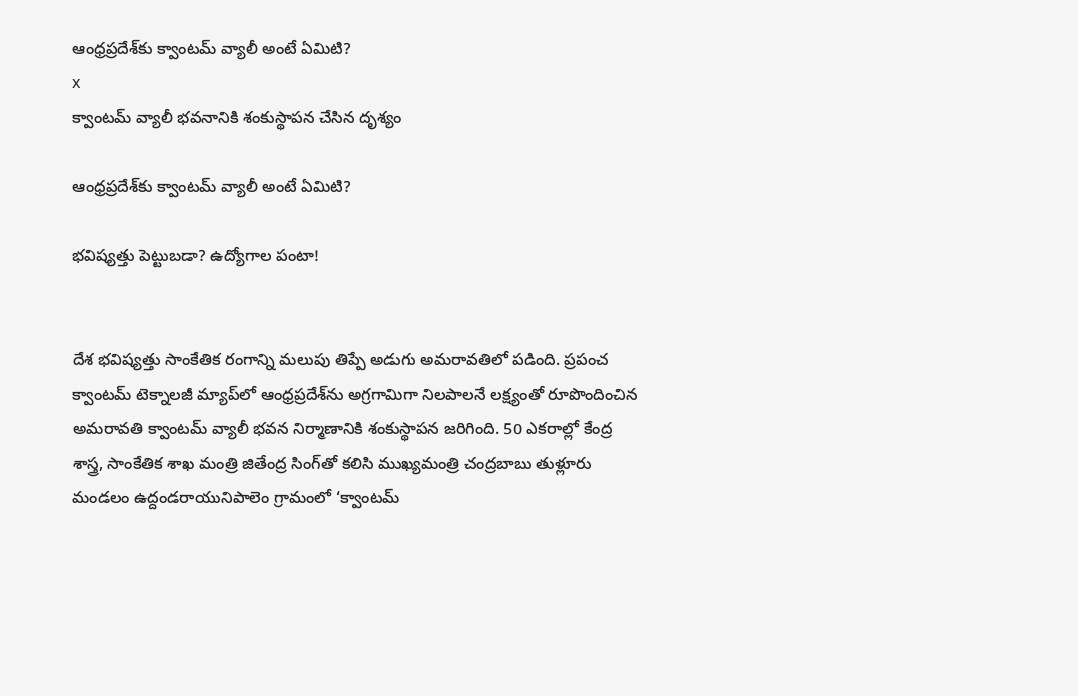ఆంధ్రప్రదేశ్‌కు క్వాంటమ్ వ్యాలీ అంటే ఏమిటి?
x
క్వాంటమ్ వ్యాలీ భవనానికి శంకుస్థాపన చేసిన దృశ్యం

ఆంధ్రప్రదేశ్‌కు క్వాంటమ్ వ్యాలీ అంటే ఏమిటి?

భవిష్యత్తు పెట్టుబడా? ఉద్యోగాల పంటా!


దేశ భవిష్యత్తు సాంకేతిక రంగాన్ని మలుపు తిప్పే అడుగు అమరావతిలో పడింది. ప్రపంచ క్వాంటమ్ టెక్నాలజీ మ్యాప్‌లో ఆంధ్రప్రదేశ్‌ను అగ్రగామిగా నిలపాలనే లక్ష్యంతో రూపొందించిన అమరావతి క్వాంటమ్ వ్యాలీ భవన నిర్మాణానికి శంకుస్థాపన జరిగింది. 50 ఎకరాల్లో కేంద్ర శాస్త్ర, సాంకేతిక శాఖ మంత్రి జితేంద్ర సింగ్‌తో కలిసి ముఖ్యమంత్రి చంద్రబాబు తుళ్లూరు మండలం ఉద్దండరాయునిపాలెం గ్రామంలో ‘క్వాంటమ్‌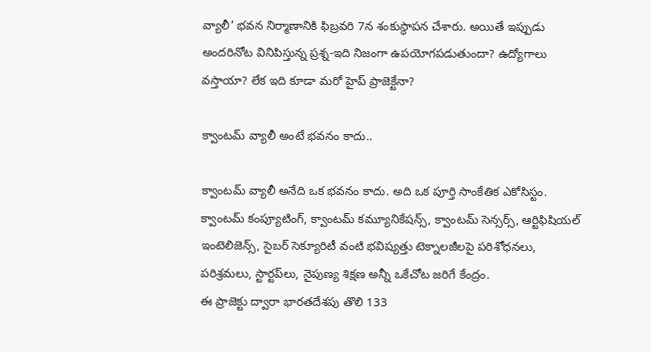వ్యాలీ’ భవన నిర్మాణానికి ఫిబ్రవరి 7న శంకుస్థాపన చేశారు. అయితే ఇప్పుడు అందరినోట వినిపిస్తున్న ప్రశ్న-ఇది నిజంగా ఉపయోగపడుతుందా? ఉద్యోగాలు వస్తాయా? లేక ఇది కూడా మరో హైప్ ప్రాజెక్టేనా?

క్వాంటమ్ వ్యాలీ అంటే భవనం కాదు..

క్వాంటమ్ వ్యాలీ అనేది ఒక భవనం కాదు. అది ఒక పూర్తి సాంకేతిక ఎకోసిస్టం. క్వాంటమ్ కంప్యూటింగ్, క్వాంటమ్ కమ్యూనికేషన్స్, క్వాంటమ్ సెన్సర్స్, ఆర్టిఫిషియల్ ఇంటెలిజెన్స్, సైబర్ సెక్యూరిటీ వంటి భవిష్యత్తు టెక్నాలజీలపై పరిశోధనలు, పరిశ్రమలు, స్టార్టప్‌లు, నైపుణ్య శిక్షణ అన్నీ ఒకేచోట జరిగే కేంద్రం.
ఈ ప్రాజెక్టు ద్వారా భారతదేశపు తొలి 133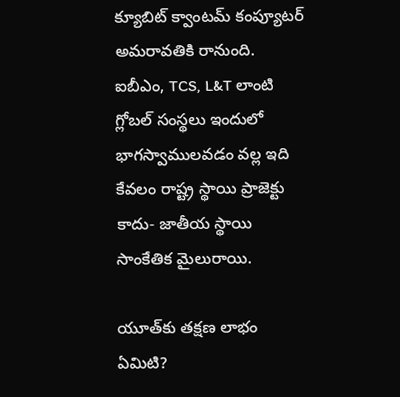క్యూబిట్ క్వాంటమ్ కంప్యూటర్ అమరావతికి రానుంది. ఐబీఎం, TCS, L&T లాంటి గ్లోబల్ సంస్థలు ఇందులో భాగస్వాములవడం వల్ల ఇది కేవలం రాష్ట్ర స్థాయి ప్రాజెక్టు కాదు- జాతీయ స్థాయి సాంకేతిక మైలురాయి.

యూత్‌కు తక్షణ లాభం ఏమిటి?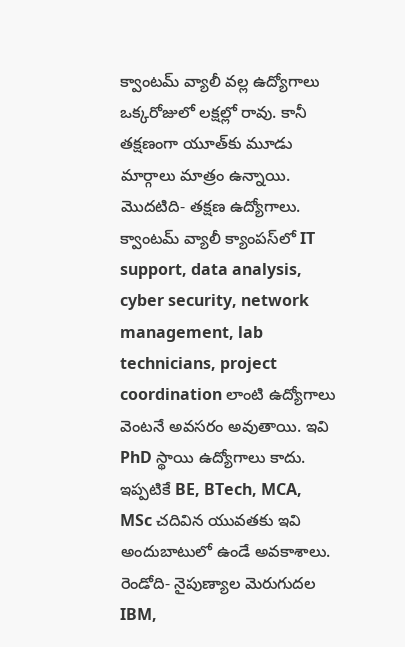క్వాంటమ్ వ్యాలీ వల్ల ఉద్యోగాలు ఒక్కరోజులో లక్షల్లో రావు. కానీ తక్షణంగా యూత్‌కు మూడు మార్గాలు మాత్రం ఉన్నాయి.
మొదటిది- తక్షణ ఉద్యోగాలు.
క్వాంటమ్ వ్యాలీ క్యాంపస్‌లో IT support, data analysis, cyber security, network management, lab technicians, project coordination లాంటి ఉద్యోగాలు వెంటనే అవసరం అవుతాయి. ఇవి PhD స్థాయి ఉద్యోగాలు కాదు. ఇప్పటికే BE, BTech, MCA, MSc చదివిన యువతకు ఇవి అందుబాటులో ఉండే అవకాశాలు.
రెండోది- నైపుణ్యాల మెరుగుదల
IBM,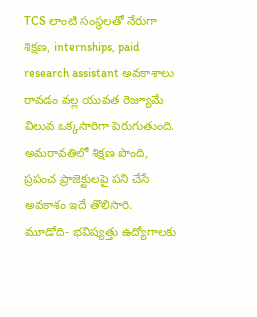TCS లాంటి సంస్థలతో నేరుగా శిక్షణ, internships, paid research assistant అవకాశాలు రావడం వల్ల యువత రెజ్యూమే విలువ ఒక్కసారిగా పెరుగుతుంది. అమరావతిలో శిక్షణ పొంది, ప్రపంచ ప్రాజెక్టులపై పని చేసే అవకాశం ఇదే తొలిసారి.
మూడోది- భవిష్యత్తు ఉద్యోగాలకు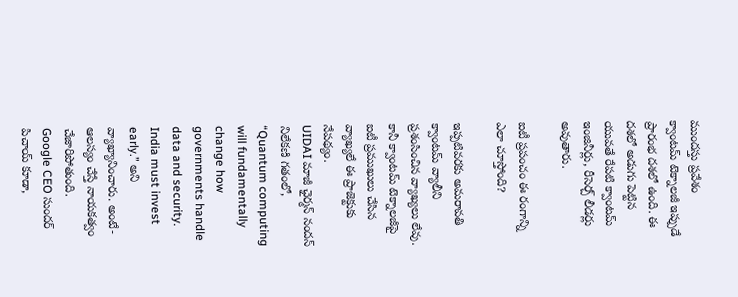ముందస్తు ప్రవేశం
క్వాంటమ్ టెక్నాలజీ ఇప్పుడే ప్రారంభ దశలో ఉంది. ఈ దశలో అడుగు పెట్టిన యువతే రేపటి క్వాంటమ్ ఇంజినీర్లు, రీసెర్చ్ లీడర్లు అవుతారు.

ఐటీ ప్రపంచం ఈ రంగాన్ని ఎలా చూస్తోంది?

ఇప్పటివరకు అమరావతి క్వాంటమ్ వ్యాలీని ప్రశంసించిన వ్యాఖ్యలు లేవు. కానీ క్వాంటమ్ టెక్నాలజీపై ఐటీ ప్రముఖులు చేసిన వ్యాఖ్యలే ఈ ప్రాజెక్టుకు నేపథ్యం.
UIDAI మాజీ ఛైర్మన్ నందన్ నిలేకణి గతంలో, “Quantum computing will fundamentally change how governments handle data and security. India must invest early.” అని వ్యాఖ్యానించారు. అంటే- ఆలస్యం చేస్తే నాయకత్వం చేజారిపోతుంది.
Google CEO సుందర్ పిచాయ్ కూడా,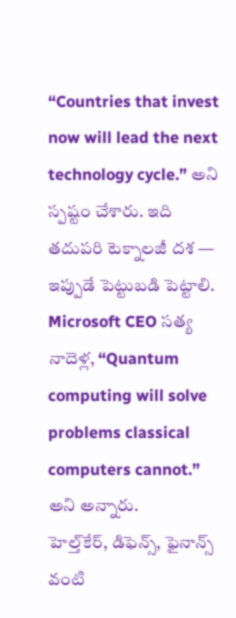“Countries that invest now will lead the next technology cycle.” అని స్పష్టం చేశారు. ఇది తదుపరి టెక్నాలజీ దశ — ఇప్పుడే పెట్టుబడి పెట్టాలి.
Microsoft CEO సత్య నాదెళ్ల, “Quantum computing will solve problems classical computers cannot.” అని అన్నారు.
హెల్త్‌కేర్, డిఫెన్స్, ఫైనాన్స్ వంటి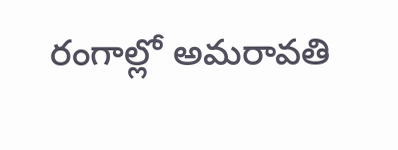రంగాల్లో అమరావతి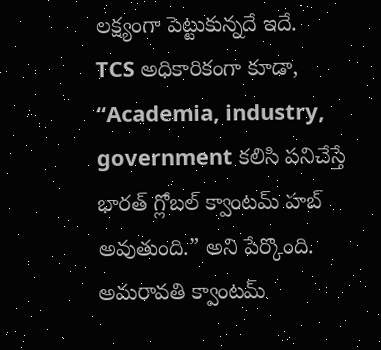లక్ష్యంగా పెట్టుకున్నదే ఇదే.
TCS అధికారికంగా కూడా, “Academia, industry, government కలిసి పనిచేస్తే భారత్ గ్లోబల్ క్వాంటమ్ హబ్ అవుతుంది.” అని పేర్కొంది. అమరావతి క్వాంటమ్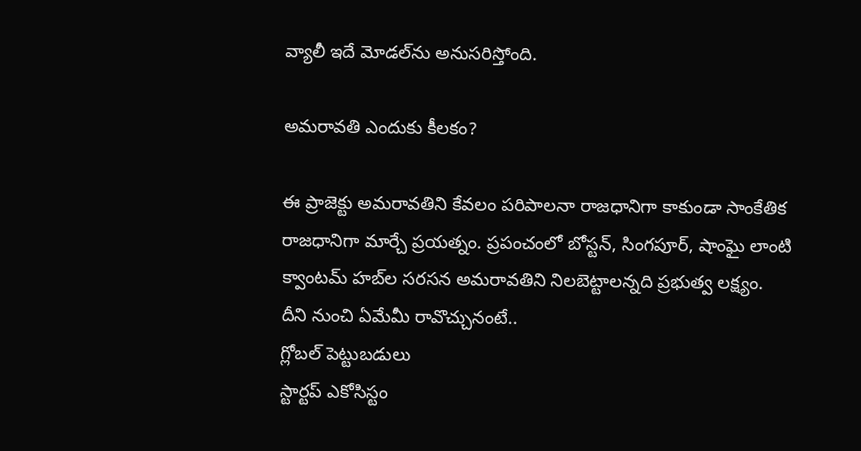వ్యాలీ ఇదే మోడల్‌ను అనుసరిస్తోంది.

అమరావతి ఎందుకు కీలకం?

ఈ ప్రాజెక్టు అమరావతిని కేవలం పరిపాలనా రాజధానిగా కాకుండా సాంకేతిక రాజధానిగా మార్చే ప్రయత్నం. ప్రపంచంలో బోస్టన్, సింగపూర్, షాంఘై లాంటి క్వాంటమ్ హబ్‌ల సరసన అమరావతిని నిలబెట్టాలన్నది ప్రభుత్వ లక్ష్యం.
దీని నుంచి ఏమేమీ రావొచ్చునంటే..
గ్లోబల్ పెట్టుబడులు
స్టార్టప్ ఎకోసిస్టం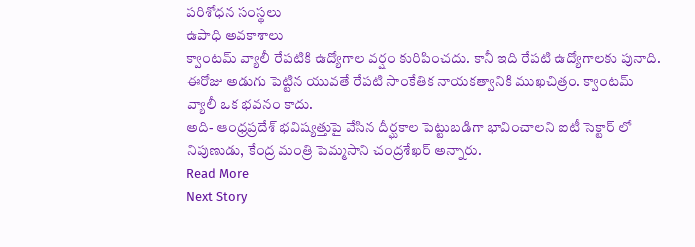పరిశోధన సంస్థలు
ఉపాధి అవకాశాలు
క్వాంటమ్ వ్యాలీ రేపటికి ఉద్యోగాల వర్షం కురిపించదు. కానీ ఇది రేపటి ఉద్యోగాలకు పునాది. ఈరోజు అడుగు పెట్టిన యువతే రేపటి సాంకేతిక నాయకత్వానికి ముఖచిత్రం. క్వాంటమ్ వ్యాలీ ఒక భవనం కాదు.
అది- ఆంధ్రప్రదేశ్ భవిష్యత్తుపై వేసిన దీర్ఘకాల పెట్టుబడిగా భావించాలని ఐటీ సెక్టార్ లో నిపుణుడు, కేంద్ర మంత్రి పెమ్మసాని చంద్రశేఖర్‌ అన్నారు.
Read More
Next Story